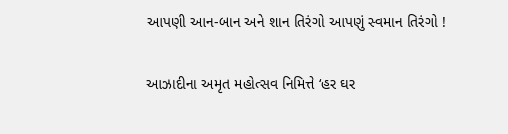આપણી આન-બાન અને શાન તિરંગો આપણું સ્વમાન તિરંગો !

આઝાદીના અમૃત મહોત્સવ નિમિત્તે ‘હર ઘર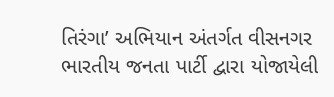તિરંગા’ અભિયાન અંતર્ગત વીસનગર ભારતીય જનતા પાર્ટી દ્વારા યોજાયેલી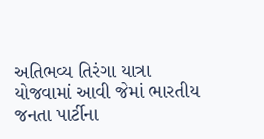અતિભવ્ય તિરંગા યાત્રા યોજવામાં આવી જેમાં ભારતીય જનતા પાર્ટીના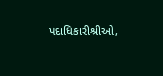પદાધિકારીશ્રીઓ,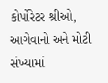કોર્પોરેટર શ્રીઓ, આગેવાનો અને મોટી સંખ્યામાં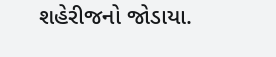શહેરીજનો જોડાયા.